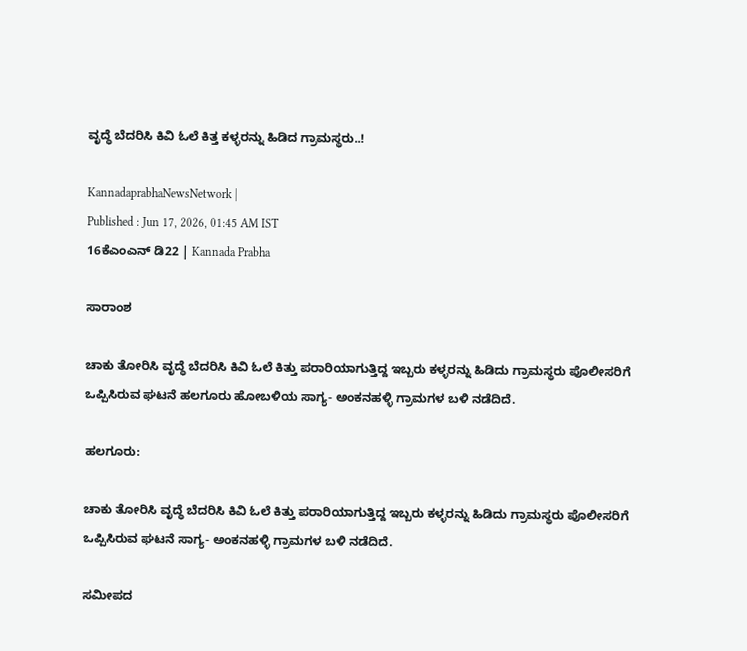ವೃದ್ಧೆ ಬೆದರಿಸಿ ಕಿವಿ ಓಲೆ ಕಿತ್ತ ಕಳ್ಳರನ್ನು ಹಿಡಿದ ಗ್ರಾಮಸ್ಥರು..!

KannadaprabhaNewsNetwork |
Published : Jun 17, 2026, 01:45 AM IST
16ಕೆಎಂಎನ್ ಡಿ22 | Kannada Prabha

ಸಾರಾಂಶ

ಚಾಕು ತೋರಿಸಿ ವೃದ್ಧೆ ಬೆದರಿಸಿ ಕಿವಿ ಓಲೆ ಕಿತ್ತು ಪರಾರಿಯಾಗುತ್ತಿದ್ದ ಇಬ್ಬರು ಕಳ್ಳರನ್ನು ಹಿಡಿದು ಗ್ರಾಮಸ್ಥರು ಪೊಲೀಸರಿಗೆ ಒಪ್ಪಿಸಿರುವ ಘಟನೆ ಹಲಗೂರು ಹೋಬಳಿಯ ಸಾಗ್ಯ- ಅಂಕನಹಳ್ಳಿ ಗ್ರಾಮಗಳ ಬಳಿ ನಡೆದಿದೆ.

ಹಲಗೂರು:

ಚಾಕು ತೋರಿಸಿ ವೃದ್ಧೆ ಬೆದರಿಸಿ ಕಿವಿ ಓಲೆ ಕಿತ್ತು ಪರಾರಿಯಾಗುತ್ತಿದ್ದ ಇಬ್ಬರು ಕಳ್ಳರನ್ನು ಹಿಡಿದು ಗ್ರಾಮಸ್ಥರು ಪೊಲೀಸರಿಗೆ ಒಪ್ಪಿಸಿರುವ ಘಟನೆ ಸಾಗ್ಯ- ಅಂಕನಹಳ್ಳಿ ಗ್ರಾಮಗಳ ಬಳಿ ನಡೆದಿದೆ.

ಸಮೀಪದ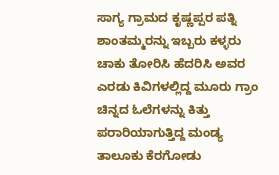ಸಾಗ್ಯ ಗ್ರಾಮದ ಕೃಷ್ಣಪ್ಪರ ಪತ್ನಿ ಶಾಂತಮ್ಮರನ್ನು ಇಬ್ಬರು ಕಳ್ಳರು ಚಾಕು ತೋರಿಸಿ ಹೆದರಿಸಿ ಅವರ ಎರಡು ಕಿವಿಗಳಲ್ಲಿದ್ದ ಮೂರು ಗ್ರಾಂ ಚಿನ್ನದ ಓಲೆಗಳನ್ನು ಕಿತ್ತು ಪರಾರಿಯಾಗುತ್ತಿದ್ದ ಮಂಡ್ಯ ತಾಲೂಕು ಕೆರಗೋಡು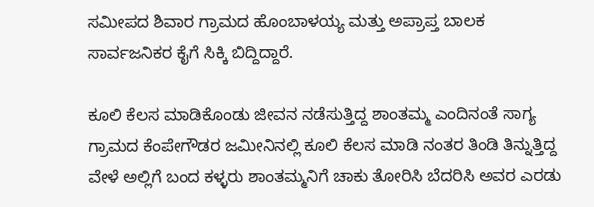ಸಮೀಪದ ಶಿವಾರ ಗ್ರಾಮದ ಹೊಂಬಾಳಯ್ಯ ಮತ್ತು ಅಪ್ರಾಪ್ತ ಬಾಲಕ ಸಾರ್ವಜನಿಕರ ಕೈಗೆ ಸಿಕ್ಕಿ ಬಿದ್ದಿದ್ದಾರೆ.

ಕೂಲಿ ಕೆಲಸ ಮಾಡಿಕೊಂಡು ಜೀವನ ನಡೆಸುತ್ತಿದ್ದ ಶಾಂತಮ್ಮ ಎಂದಿನಂತೆ ಸಾಗ್ಯ ಗ್ರಾಮದ ಕೆಂಪೇಗೌಡರ ಜಮೀನಿನಲ್ಲಿ ಕೂಲಿ ಕೆಲಸ ಮಾಡಿ ನಂತರ ತಿಂಡಿ ತಿನ್ನುತ್ತಿದ್ದ ವೇಳೆ ಅಲ್ಲಿಗೆ ಬಂದ ಕಳ್ಳರು ಶಾಂತಮ್ಮನಿಗೆ ಚಾಕು ತೋರಿಸಿ ಬೆದರಿಸಿ ಅವರ ಎರಡು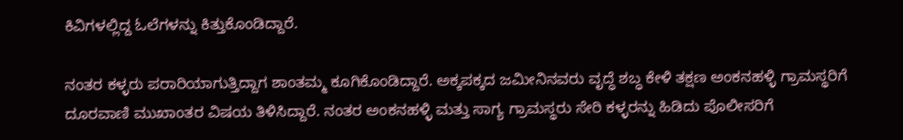ಕಿವಿಗಳಲ್ಲಿದ್ದ ಓಲೆಗಳನ್ನು ಕಿತ್ತುಕೊಂಡಿದ್ದಾರೆ.

ನಂತರ ಕಳ್ಳರು ಪರಾರಿಯಾಗುತ್ತಿದ್ದಾಗ ಶಾಂತಮ್ಮ ಕೂಗಿಕೊಂಡಿದ್ದಾರೆ. ಅಕ್ಕಪಕ್ಕದ ಜಮೀನಿನವರು ವೃದ್ಧೆ ಶಬ್ಧ ಕೇಳಿ ತಕ್ಷಣ ಅಂಕನಹಳ್ಳಿ ಗ್ರಾಮಸ್ಥರಿಗೆ ದೂರವಾಣಿ ಮುಖಾಂತರ ವಿಷಯ ತಿಳಿಸಿದ್ದಾರೆ. ನಂತರ ಅಂಕನಹಳ್ಳಿ ಮತ್ತು ಸಾಗ್ಯ ಗ್ರಾಮಸ್ಥರು ಸೇರಿ ಕಳ್ಳರನ್ನು ಹಿಡಿದು ಪೊಲೀಸರಿಗೆ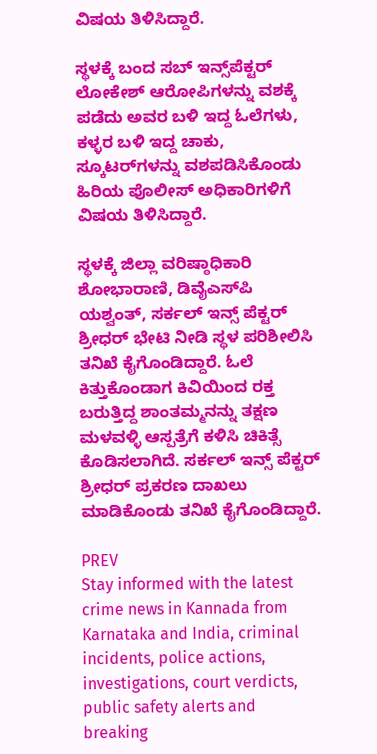ವಿಷಯ ತಿಳಿಸಿದ್ದಾರೆ.

ಸ್ಥಳಕ್ಕೆ ಬಂದ ಸಬ್ ಇನ್ಸ್‌ಪೆಕ್ಟರ್‌ ಲೋಕೇಶ್ ಆರೋಪಿಗಳನ್ನು ವಶಕ್ಕೆ ಪಡೆದು ಅವರ ಬಳಿ ಇದ್ದ ಓಲೆಗಳು, ಕಳ್ಳರ ಬಳಿ ಇದ್ದ ಚಾಕು, ಸ್ಕೂಟರ್‌ಗಳನ್ನು ವಶಪಡಿಸಿಕೊಂಡು ಹಿರಿಯ ಪೊಲೀಸ್ ಅಧಿಕಾರಿಗಳಿಗೆ ವಿಷಯ ತಿಳಿಸಿದ್ದಾರೆ.

ಸ್ಥಳಕ್ಕೆ ಜಿಲ್ಲಾ ವರಿಷ್ಠಾಧಿಕಾರಿ ಶೋಭಾರಾಣಿ, ಡಿವೈಎಸ್‌ಪಿ ಯಶ್ವಂತ್, ಸರ್ಕಲ್ ಇನ್ಸ್ ಪೆಕ್ಟರ್ ಶ್ರೀಧರ್ ಭೇಟಿ ನೀಡಿ ಸ್ಥಳ ಪರಿಶೀಲಿಸಿ ತನಿಖೆ ಕೈಗೊಂಡಿದ್ದಾರೆ. ಓಲೆ ಕಿತ್ತುಕೊಂಡಾಗ ಕಿವಿಯಿಂದ ರಕ್ತ ಬರುತ್ತಿದ್ದ ಶಾಂತಮ್ಮನನ್ನು ತಕ್ಷಣ ಮಳವಳ್ಳಿ ಆಸ್ಪತ್ರೆಗೆ ಕಳಿಸಿ ಚಿಕಿತ್ಸೆ ಕೊಡಿಸಲಾಗಿದೆ. ಸರ್ಕಲ್ ಇನ್ಸ್ ಪೆಕ್ಟರ್ ಶ್ರೀಧರ್ ಪ್ರಕರಣ ದಾಖಲು ಮಾಡಿಕೊಂಡು ತನಿಖೆ ಕೈಗೊಂಡಿದ್ದಾರೆ.

PREV
Stay informed with the latest crime news in Kannada from Karnataka and India, criminal incidents, police actions, investigations, court verdicts, public safety alerts and breaking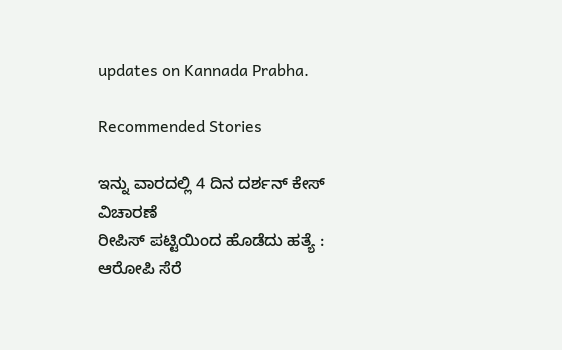updates on Kannada Prabha.

Recommended Stories

ಇನ್ನು ವಾರದಲ್ಲಿ 4 ದಿನ ದರ್ಶನ್‌ ಕೇಸ್‌ ವಿಚಾರಣೆ
ರೀಪಿಸ್ ಪಟ್ಟಿಯಿಂದ ಹೊಡೆದು ಹತ್ಯೆ : ಆರೋಪಿ ಸೆರೆ